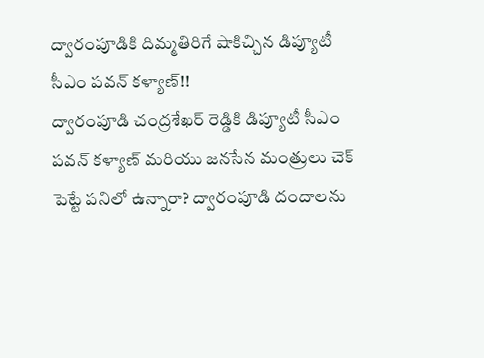ద్వారంపూడికి దిమ్మతిరిగే షాకిచ్చిన డిప్యూటీ సీఎం పవన్ కళ్యాణ్!!
ద్వారంపూడి చంద్రశేఖర్ రెడ్డికి డిప్యూటీ సీఎం పవన్ కళ్యాణ్ మరియు జనసేన మంత్రులు చెక్ పెట్టే పనిలో ఉన్నారా? ద్వారంపూడి దందాలను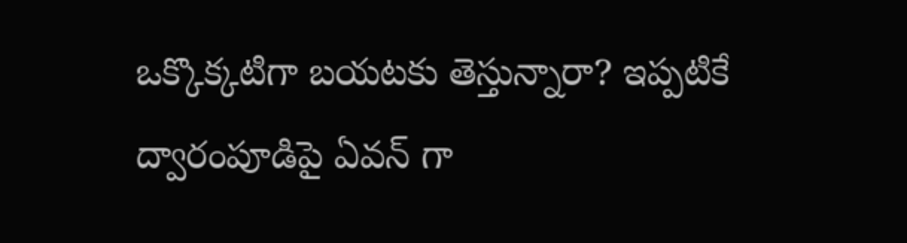ఒక్కొక్కటిగా బయటకు తెస్తున్నారా? ఇప్పటికే ద్వారంపూడిపై ఏవన్ గా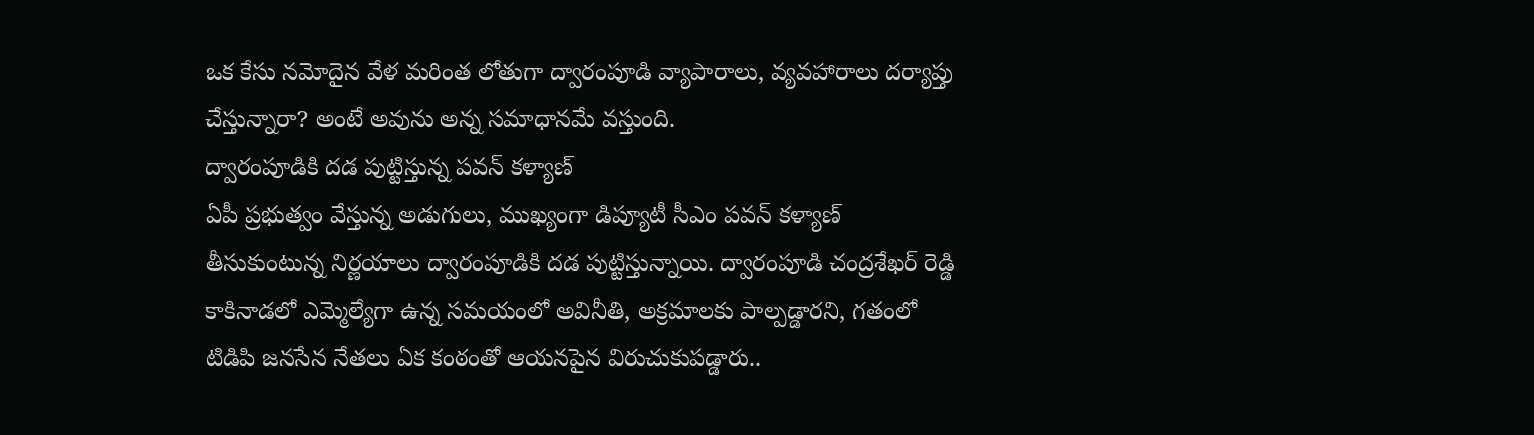ఒక కేసు నమోదైన వేళ మరింత లోతుగా ద్వారంపూడి వ్యాపారాలు, వ్యవహారాలు దర్యాప్తు చేస్తున్నారా? అంటే అవును అన్న సమాధానమే వస్తుంది.
ద్వారంపూడికి దడ పుట్టిస్తున్న పవన్ కళ్యాణ్
ఏపీ ప్రభుత్వం వేస్తున్న అడుగులు, ముఖ్యంగా డిప్యూటీ సీఎం పవన్ కళ్యాణ్ తీసుకుంటున్న నిర్ణయాలు ద్వారంపూడికి దడ పుట్టిస్తున్నాయి. ద్వారంపూడి చంద్రశేఖర్ రెడ్డి కాకినాడలో ఎమ్మెల్యేగా ఉన్న సమయంలో అవినీతి, అక్రమాలకు పాల్పడ్డారని, గతంలో టిడిపి జనసేన నేతలు ఏక కంఠంతో ఆయనపైన విరుచుకుపడ్డారు..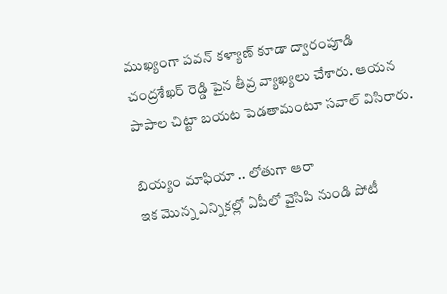ముఖ్యంగా పవన్ కళ్యాణ్ కూడా ద్వారంపూడి చంద్రశేఖర్ రెడ్డి పైన తీవ్ర వ్యాఖ్యలు చేశారు. ఆయన పాపాల చిట్టా బయట పెడతామంటూ సవాల్ విసిరారు.

బియ్యం మాఫియా .. లోతుగా ఆరా
ఇక మొన్న ఎన్నికల్లో ఏపీలో వైసిపి నుండి పోటీ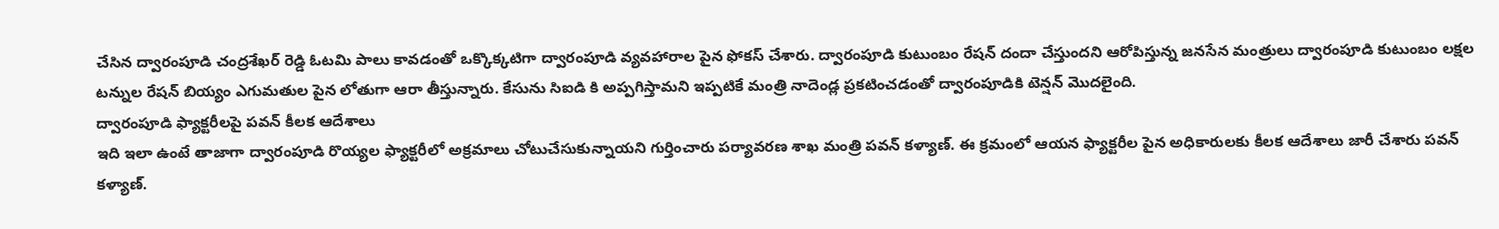చేసిన ద్వారంపూడి చంద్రశేఖర్ రెడ్డి ఓటమి పాలు కావడంతో ఒక్కొక్కటిగా ద్వారంపూడి వ్యవహారాల పైన ఫోకస్ చేశారు. ద్వారంపూడి కుటుంబం రేషన్ దందా చేస్తుందని ఆరోపిస్తున్న జనసేన మంత్రులు ద్వారంపూడి కుటుంబం లక్షల టన్నుల రేషన్ బియ్యం ఎగుమతుల పైన లోతుగా ఆరా తీస్తున్నారు. కేసును సిఐడి కి అప్పగిస్తామని ఇప్పటికే మంత్రి నాదెండ్ల ప్రకటించడంతో ద్వారంపూడికి టెన్షన్ మొదలైంది.
ద్వారంపూడి ఫ్యాక్టరీలపై పవన్ కీలక ఆదేశాలు
ఇది ఇలా ఉంటే తాజాగా ద్వారంపూడి రొయ్యల ఫ్యాక్టరీలో అక్రమాలు చోటుచేసుకున్నాయని గుర్తించారు పర్యావరణ శాఖ మంత్రి పవన్ కళ్యాణ్. ఈ క్రమంలో ఆయన ఫ్యాక్టరీల పైన అధికారులకు కీలక ఆదేశాలు జారీ చేశారు పవన్ కళ్యాణ్.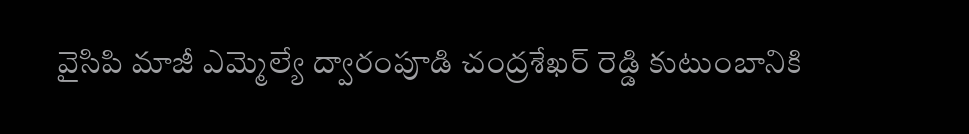వైసిపి మాజీ ఎమ్మెల్యే ద్వారంపూడి చంద్రశేఖర్ రెడ్డి కుటుంబానికి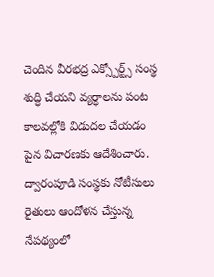చెందిన వీరభద్ర ఎక్స్పోర్ట్స్ సంస్థ శుద్ధి చేయని వ్యర్ధాలను పంట కాలవల్లోకి విడుదల చేయడం పైన విచారణకు ఆదేశించారు.
ద్వారంపూడి సంస్థకు నోటీసులు
రైతులు ఆందోళన చేస్తున్న నేపథ్యంలో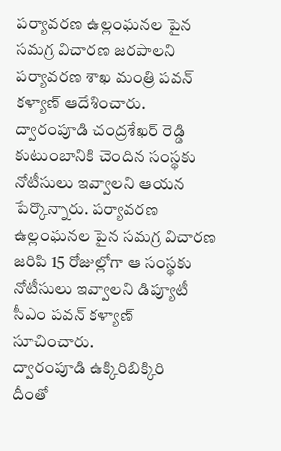పర్యావరణ ఉల్లంఘనల పైన సమగ్ర విచారణ జరపాలని పర్యావరణ శాఖ మంత్రి పవన్ కళ్యాణ్ ఆదేశించారు. ద్వారంపూడి చంద్రశేఖర్ రెడ్డి కుటుంబానికి చెందిన సంస్థకు నోటీసులు ఇవ్వాలని ఆయన పేర్కొన్నారు. పర్యావరణ ఉల్లంఘనల పైన సమగ్ర విచారణ జరిపి 15 రోజుల్లోగా ఆ సంస్థకు నోటీసులు ఇవ్వాలని డిప్యూటీ సీఎం పవన్ కళ్యాణ్ సూచించారు.
ద్వారంపూడి ఉక్కిరిబిక్కిరి
దీంతో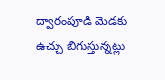ద్వారంపూడి మెడకు ఉచ్చు బిగుస్తున్నట్లు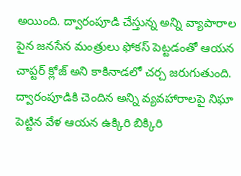అయింది. ద్వారంపూడి చేస్తున్న అన్ని వ్యాపారాల పైన జనసేన మంత్రులు ఫోకస్ పెట్టడంతో ఆయన చాప్టర్ క్లోజ్ అని కాకినాడలో చర్చ జరుగుతుంది. ద్వారంపూడికి చెందిన అన్ని వ్యవహారాలపై నిఘా పెట్టిన వేళ ఆయన ఉక్కిరి బిక్కిరి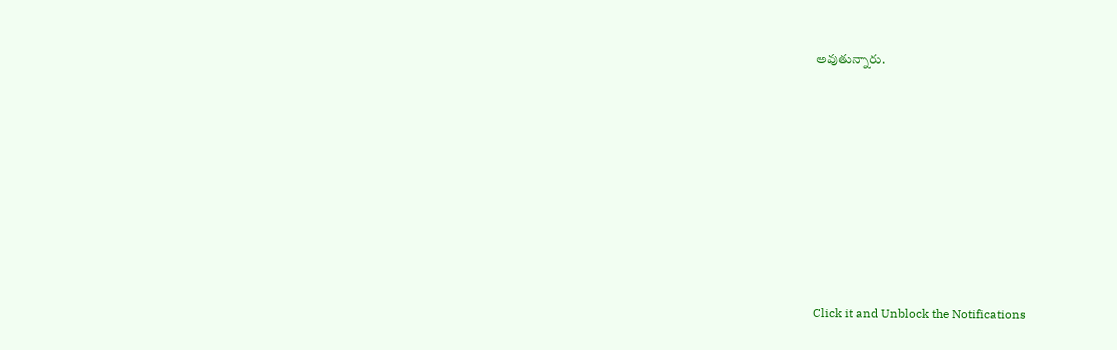అవుతున్నారు.












Click it and Unblock the Notifications